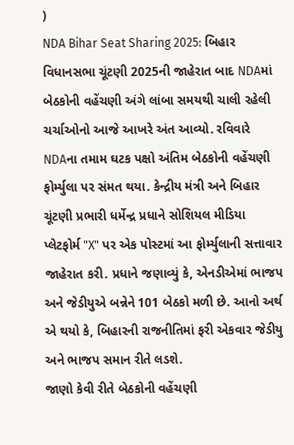)
NDA Bihar Seat Sharing 2025: બિહાર વિધાનસભા ચૂંટણી 2025ની જાહેરાત બાદ NDAમાં બેઠકોની વહેંચણી અંગે લાંબા સમયથી ચાલી રહેલી ચર્ચાઓનો આજે આખરે અંત આવ્યો. રવિવારે NDAના તમામ ઘટક પક્ષો અંતિમ બેઠકોની વહેંચણી ફોર્મ્યુલા પર સંમત થયા. કેન્દ્રીય મંત્રી અને બિહાર ચૂંટણી પ્રભારી ધર્મેન્દ્ર પ્રધાને સોશિયલ મીડિયા પ્લેટફોર્મ "X" પર એક પોસ્ટમાં આ ફોર્મ્યુલાની સત્તાવાર જાહેરાત કરી. પ્રધાને જણાવ્યું કે, એનડીએમાં ભાજપ અને જેડીયુએ બન્નેને 101 બેઠકો મળી છે. આનો અર્થ એ થયો કે, બિહારની રાજનીતિમાં ફરી એકવાર જેડીયુ અને ભાજપ સમાન રીતે લડશે.
જાણો કેવી રીતે બેઠકોની વહેંચણી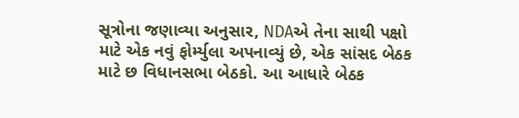સૂત્રોના જણાવ્યા અનુસાર, NDAએ તેના સાથી પક્ષો માટે એક નવું ફોર્મ્યુલા અપનાવ્યું છે, એક સાંસદ બેઠક માટે છ વિધાનસભા બેઠકો. આ આધારે બેઠક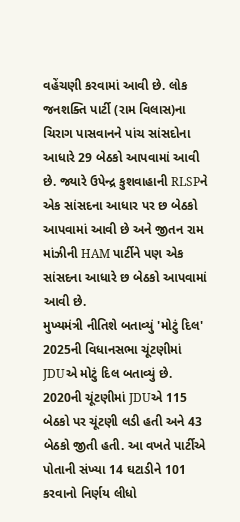વહેંચણી કરવામાં આવી છે. લોક જનશક્તિ પાર્ટી (રામ વિલાસ)ના ચિરાગ પાસવાનને પાંચ સાંસદોના આધારે 29 બેઠકો આપવામાં આવી છે. જ્યારે ઉપેન્દ્ર કુશવાહાની RLSPને એક સાંસદના આધાર પર છ બેઠકો આપવામાં આવી છે અને જીતન રામ માંઝીની HAM પાર્ટીને પણ એક સાંસદના આધારે છ બેઠકો આપવામાં આવી છે.
મુખ્યમંત્રી નીતિશે બતાવ્યું 'મોટું દિલ'
2025ની વિધાનસભા ચૂંટણીમાં JDUએ મોટું દિલ બતાવ્યું છે. 2020ની ચૂંટણીમાં JDUએ 115 બેઠકો પર ચૂંટણી લડી હતી અને 43 બેઠકો જીતી હતી. આ વખતે પાર્ટીએ પોતાની સંખ્યા 14 ઘટાડીને 101 કરવાનો નિર્ણય લીધો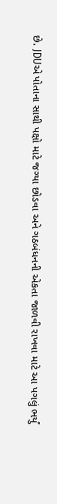છે. JDUએ પોતાના સાથી પક્ષો માટે જગ્યા છોડવા અને ગઠબંધનની એકતા જાળવી રાખવા માટે આ પગલું ભર્યું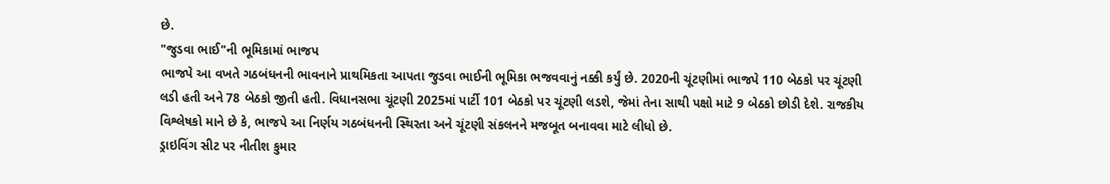છે.
"જુડવા ભાઈ"ની ભૂમિકામાં ભાજપ
ભાજપે આ વખતે ગઠબંધનની ભાવનાને પ્રાથમિકતા આપતા જુડવા ભાઈની ભૂમિકા ભજવવાનું નક્કી કર્યું છે. 2020ની ચૂંટણીમાં ભાજપે 110 બેઠકો પર ચૂંટણી લડી હતી અને 78 બેઠકો જીતી હતી. વિધાનસભા ચૂંટણી 2025માં પાર્ટી 101 બેઠકો પર ચૂંટણી લડશે, જેમાં તેના સાથી પક્ષો માટે 9 બેઠકો છોડી દેશે. રાજકીય વિશ્લેષકો માને છે કે, ભાજપે આ નિર્ણય ગઠબંધનની સ્થિરતા અને ચૂંટણી સંકલનને મજબૂત બનાવવા માટે લીધો છે.
ડ્રાઇવિંગ સીટ પર નીતીશ કુમાર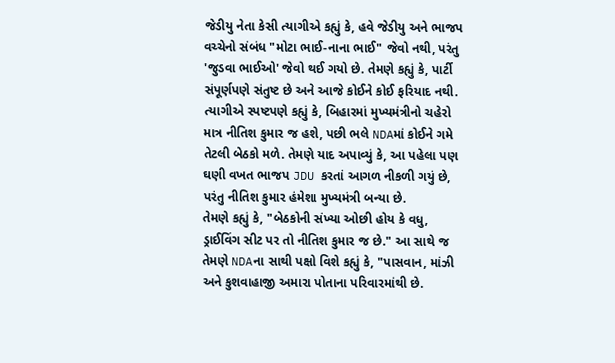જેડીયુ નેતા કેસી ત્યાગીએ કહ્યું કે, હવે જેડીયુ અને ભાજપ વચ્ચેનો સંબંધ "મોટા ભાઈ-નાના ભાઈ" જેવો નથી, પરંતુ 'જુડવા ભાઈઓ' જેવો થઈ ગયો છે. તેમણે કહ્યું કે, પાર્ટી સંપૂર્ણપણે સંતુષ્ટ છે અને આજે કોઈને કોઈ ફરિયાદ નથી.
ત્યાગીએ સ્પષ્ટપણે કહ્યું કે, બિહારમાં મુખ્યમંત્રીનો ચહેરો માત્ર નીતિશ કુમાર જ હશે, પછી ભલે NDAમાં કોઈને ગમે તેટલી બેઠકો મળે. તેમણે યાદ અપાવ્યું કે, આ પહેલા પણ ઘણી વખત ભાજપ JDU કરતાં આગળ નીકળી ગયું છે, પરંતુ નીતિશ કુમાર હંમેશા મુખ્યમંત્રી બન્યા છે.
તેમણે કહ્યું કે, "બેઠકોની સંખ્યા ઓછી હોય કે વધુ, ડ્રાઈવિંગ સીટ પર તો નીતિશ કુમાર જ છે." આ સાથે જ તેમણે NDAના સાથી પક્ષો વિશે કહ્યું કે, "પાસવાન, માંઝી અને કુશવાહાજી અમારા પોતાના પરિવારમાંથી છે.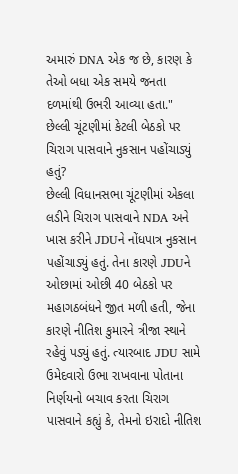અમારું DNA એક જ છે, કારણ કે તેઓ બધા એક સમયે જનતા દળમાંથી ઉભરી આવ્યા હતા."
છેલ્લી ચૂંટણીમાં કેટલી બેઠકો પર ચિરાગ પાસવાને નુકસાન પહોંચાડ્યું હતું?
છેલ્લી વિધાનસભા ચૂંટણીમાં એકલા લડીને ચિરાગ પાસવાને NDA અને ખાસ કરીને JDUને નોંધપાત્ર નુકસાન પહોંચાડ્યું હતું. તેના કારણે JDUને ઓછામાં ઓછી 40 બેઠકો પર મહાગઠબંધને જીત મળી હતી, જેના કારણે નીતિશ કુમારને ત્રીજા સ્થાને રહેવું પડ્યું હતું. ત્યારબાદ JDU સામે ઉમેદવારો ઉભા રાખવાના પોતાના નિર્ણયનો બચાવ કરતા ચિરાગ પાસવાને કહ્યું કે, તેમનો ઇરાદો નીતિશ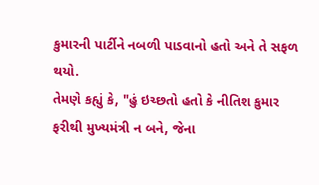કુમારની પાર્ટીને નબળી પાડવાનો હતો અને તે સફળ થયો.
તેમણે કહ્યું કે, "હું ઇચ્છતો હતો કે નીતિશ કુમાર ફરીથી મુખ્યમંત્રી ન બને, જેના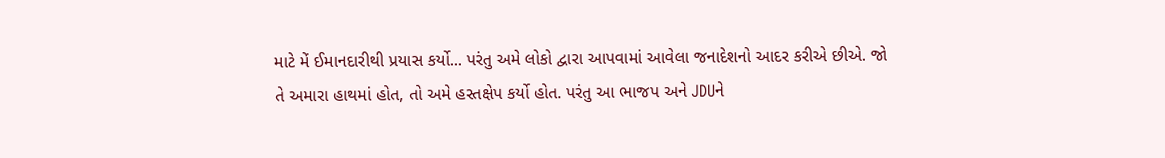માટે મેં ઈમાનદારીથી પ્રયાસ કર્યો... પરંતુ અમે લોકો દ્વારા આપવામાં આવેલા જનાદેશનો આદર કરીએ છીએ. જો તે અમારા હાથમાં હોત, તો અમે હસ્તક્ષેપ કર્યો હોત. પરંતુ આ ભાજપ અને JDUને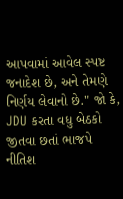આપવામાં આવેલ સ્પષ્ટ જનાદેશ છે, અને તેમણે નિર્ણય લેવાનો છે." જો કે, JDU કરતા વધુ બેઠકો જીતવા છતાં ભાજપે નીતિશ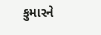કુમારને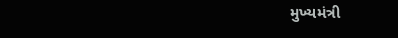મુખ્યમંત્રી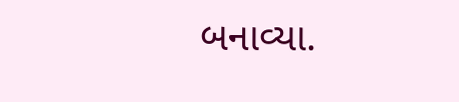બનાવ્યા.